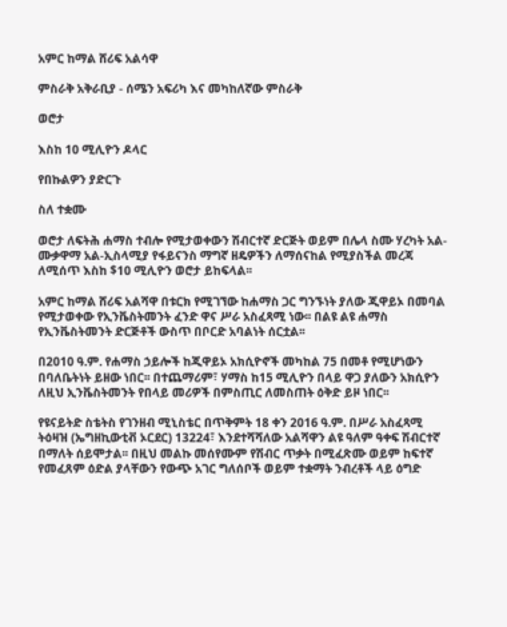አምር ከማል ሸሪፍ አልሳዋ

ምስራቅ አቅራቢያ - ሰሜን አፍሪካ እና መካከለኛው ምስራቅ

ወሮታ

እስከ 10 ሚሊዮን ዶላር

የበኩልዎን ያድርጉ

ስለ ተቋሙ

ወሮታ ለፍትሕ ሐማስ ተብሎ የሚታወቀውን ሽብርተኛ ድርጅት ወይም በሌላ ስሙ ሃረካት አል-ሙቃዋማ አል-ኢስላሚያ የፋይናንስ ማግኛ ዘዴዎችን ለማሰናከል የሚያስችል መረጃ ለሚሰጥ እስከ $10 ሚሊዮን ወሮታ ይከፍላል፡፡

አምር ከማል ሸሪፍ አልሻዋ በቱርክ የሚገኘው ከሐማስ ጋር ግንኙነት ያለው ጂዋይኦ በመባል የሚታወቀው የኢንቬስትመንት ፈንድ ዋና ሥራ አስፈጻሚ ነው፡፡ በልዩ ልዩ ሐማስ የኢንቬስትመንት ድርጅቶች ውስጥ በቦርድ አባልነት ሰርቷል፡፡

በ2010 ዓ.ም. የሐማስ ኃይሎች ከጂዋይኦ አክሲዮኖች መካከል 75 በመቶ የሚሆነውን በባለቤትነት ይዘው ነበር፡፡ በተጨማሪም፣ ሃማስ ከ15 ሚሊዮን በላይ ዋጋ ያለውን አክሲዮን ለዚህ ኢንቬስትመንት የበላይ መሪዎች በምስጢር ለመስጠት ዕቅድ ይዞ ነበር፡፡

የዩናይትድ ስቴትስ የገንዘብ ሚኒስቴር በጥቅምት 18 ቀን 2016 ዓ.ም. በሥራ አስፈጻሚ ትዕዛዝ (ኤግዘኪውቲቭ ኦርደር) 13224፣ እንደተሻሻለው አልሻዋን ልዩ ዓለም ዓቀፍ ሽብርተኛ በማለት ሰይሞታል፡፡ በዚህ መልኩ መሰየሙም የሽብር ጥቃት በሚፈጽሙ ወይም ከፍተኛ የመፈጸም ዕድል ያላቸውን የውጭ አገር ግለሰቦች ወይም ተቋማት ንብረቶች ላይ ዕግድ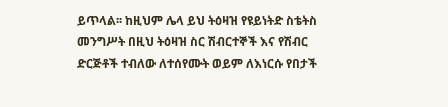ይጥላል፡፡ ከዚህም ሌላ ይህ ትዕዛዝ የዩይነትድ ስቴትስ መንግሥት በዚህ ትዕዛዝ ስር ሽብርተኞች እና የሽብር ድርጅቶች ተብለው ለተሰየሙት ወይም ለእነርሱ የበታች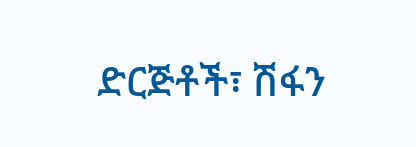ድርጅቶች፣ ሽፋን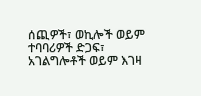ሰጪዎች፣ ወኪሎች ወይም ተባባሪዎች ድጋፍ፣ አገልግሎቶች ወይም እገዛ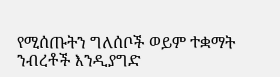የሚሰጡትን ግለሰቦች ወይም ተቋማት ንብረቶች እንዲያግድ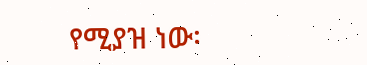የሚያዝ ነው፡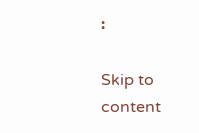፡

Skip to content